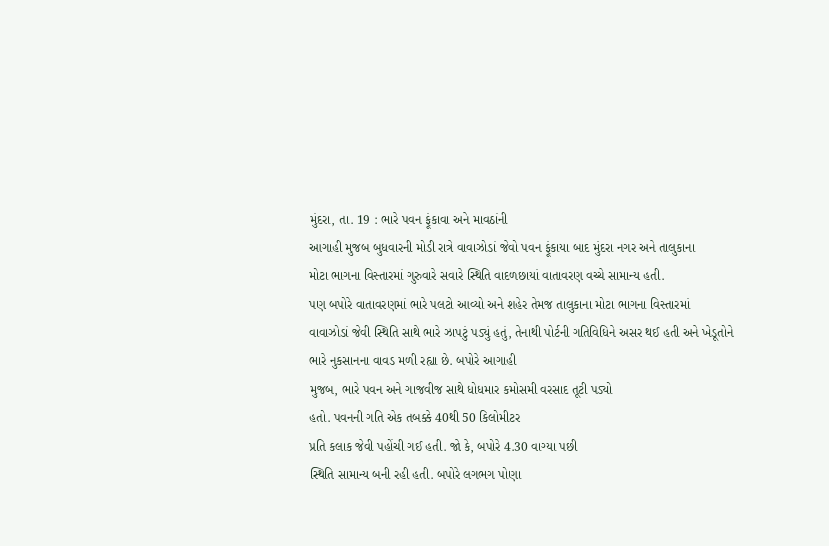મુંદરા, તા. 19 : ભારે પવન ફૂંકાવા અને માવઠાંની
આગાહી મુજબ બુધવારની મોડી રાત્રે વાવાઝોડાં જેવો પવન ફૂંકાયા બાદ મુંદરા નગર અને તાલુકાના
મોટા ભાગના વિસ્તારમાં ગુરુવારે સવારે સ્થિતિ વાદળછાયાં વાતાવરણ વચ્ચે સામાન્ય હતી.
પણ બપોરે વાતાવરણમાં ભારે પલટો આવ્યો અને શહેર તેમજ તાલુકાના મોટા ભાગના વિસ્તારમાં
વાવાઝોડાં જેવી સ્થિતિ સાથે ભારે ઝાપટું પડ્યું હતું, તેનાથી પોર્ટની ગતિવિધિને અસર થઈ હતી અને ખેડૂતોને
ભારે નુકસાનના વાવડ મળી રહ્યા છે. બપોરે આગાહી
મુજબ, ભારે પવન અને ગાજવીજ સાથે ધોધમાર કમોસમી વરસાદ તૂટી પડ્યો
હતો. પવનની ગતિ એક તબક્કે 40થી 50 કિલોમીટર
પ્રતિ કલાક જેવી પહોંચી ગઈ હતી. જો કે, બપોરે 4.30 વાગ્યા પછી
સ્થિતિ સામાન્ય બની રહી હતી. બપોરે લગભગ પોણા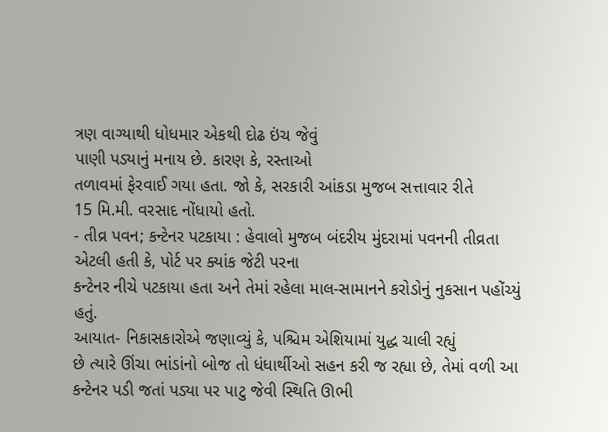ત્રણ વાગ્યાથી ધોધમાર એકથી દોઢ ઇંચ જેવું
પાણી પડ્યાનું મનાય છે. કારણ કે, રસ્તાઓ
તળાવમાં ફેરવાઈ ગયા હતા. જો કે, સરકારી આંકડા મુજબ સત્તાવાર રીતે
15 મિ.મી. વરસાદ નોંધાયો હતો.
- તીવ્ર પવન; કન્ટેનર પટકાયા : હેવાલો મુજબ બંદરીય મુંદરામાં પવનની તીવ્રતા
એટલી હતી કે, પોર્ટ પર ક્યાંક જેટી પરના
કન્ટેનર નીચે પટકાયા હતા અને તેમાં રહેલા માલ-સામાનને કરોડોનું નુકસાન પહોંચ્યું હતું.
આયાત- નિકાસકારોએ જણાવ્યું કે, પશ્ચિમ એશિયામાં યુદ્ધ ચાલી રહ્યું
છે ત્યારે ઊંચા ભાંડાંનો બોજ તો ધંધાર્થીઓ સહન કરી જ રહ્યા છે, તેમાં વળી આ કન્ટેનર પડી જતાં પડ્યા પર પાટુ જેવી સ્થિતિ ઊભી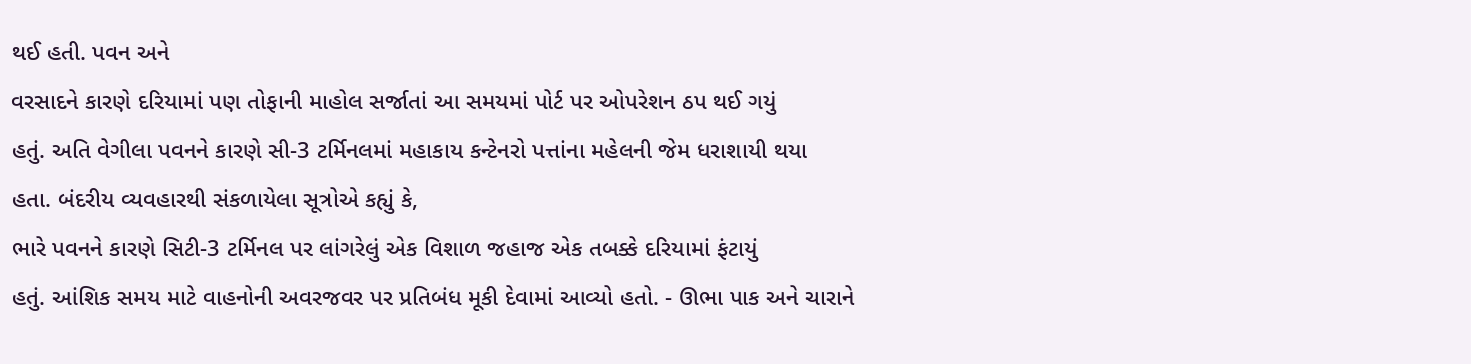થઈ હતી. પવન અને
વરસાદને કારણે દરિયામાં પણ તોફાની માહોલ સર્જાતાં આ સમયમાં પોર્ટ પર ઓપરેશન ઠપ થઈ ગયું
હતું. અતિ વેગીલા પવનને કારણે સી-3 ટર્મિનલમાં મહાકાય કન્ટેનરો પત્તાંના મહેલની જેમ ધરાશાયી થયા
હતા. બંદરીય વ્યવહારથી સંકળાયેલા સૂત્રોએ કહ્યું કે,
ભારે પવનને કારણે સિટી-3 ટર્મિનલ પર લાંગરેલું એક વિશાળ જહાજ એક તબક્કે દરિયામાં ફંટાયું
હતું. આંશિક સમય માટે વાહનોની અવરજવર પર પ્રતિબંધ મૂકી દેવામાં આવ્યો હતો. - ઊભા પાક અને ચારાને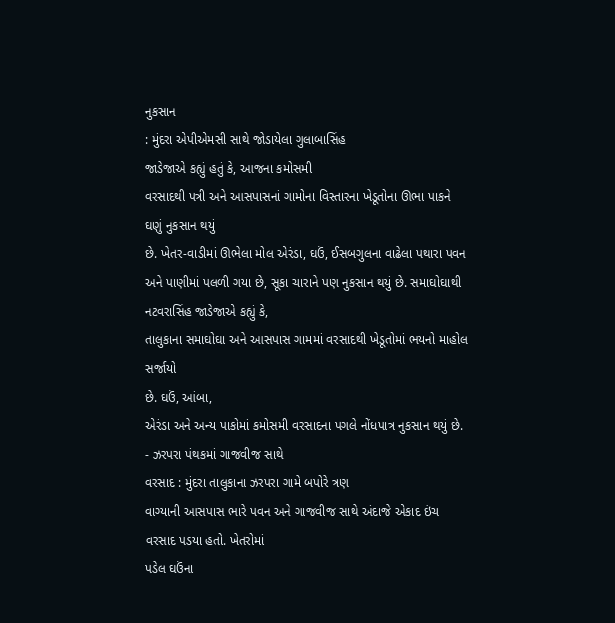નુકસાન
: મુંદરા એપીએમસી સાથે જોડાયેલા ગુલાબાસિંહ
જાડેજાએ કહ્યું હતું કે, આજના કમોસમી
વરસાદથી પત્રી અને આસપાસનાં ગામોના વિસ્તારના ખેડૂતોના ઊભા પાકને ઘણું નુકસાન થયું
છે. ખેતર-વાડીમાં ઊભેલા મોલ એરંડા, ઘઉં, ઈસબગુલના વાઢેલા પથારા પવન અને પાણીમાં પલળી ગયા છે, સૂકા ચારાને પણ નુકસાન થયું છે. સમાઘોઘાથી નટવરાસિંહ જાડેજાએ કહ્યું કે,
તાલુકાના સમાઘોઘા અને આસપાસ ગામમાં વરસાદથી ખેડૂતોમાં ભયનો માહોલ સર્જાયો
છે. ઘઉં, આંબા,
એરંડા અને અન્ય પાકોમાં કમોસમી વરસાદના પગલે નોંધપાત્ર નુકસાન થયું છે. - ઝરપરા પંથકમાં ગાજવીજ સાથે
વરસાદ : મુંદરા તાલુકાના ઝરપરા ગામે બપોરે ત્રણ
વાગ્યાની આસપાસ ભારે પવન અને ગાજવીજ સાથે અંદાજે એકાદ ઇંચ વરસાદ પડયા હતો. ખેતરોમાં
પડેલ ઘઉંના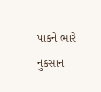પાકને ભારે નુકસાન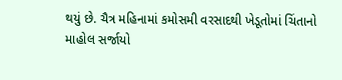થયું છે. ચૈત્ર મહિનામાં કમોસમી વરસાદથી ખેડૂતોમાં ચિંતાનો
માહોલ સર્જાયો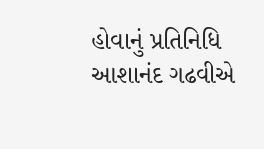હોવાનું પ્રતિનિધિ આશાનંદ ગઢવીએ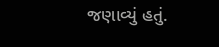જણાવ્યું હતું.